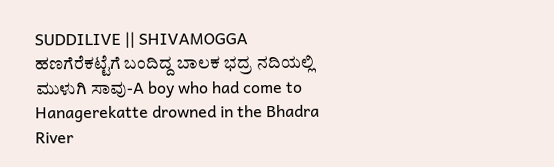SUDDILIVE || SHIVAMOGGA
ಹಣಗೆರೆಕಟ್ಟೆಗೆ ಬಂದಿದ್ದ ಬಾಲಕ ಭದ್ರ ನದಿಯಲ್ಲಿ ಮುಳುಗಿ ಸಾವು-A boy who had come to Hanagerekatte drowned in the Bhadra River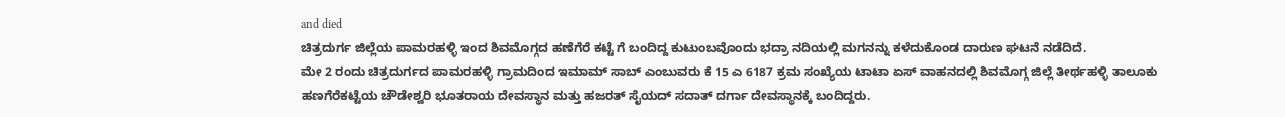and died
ಚಿತ್ರದುರ್ಗ ಜಿಲ್ಲೆಯ ಪಾಮರಹಳ್ಳಿ ಇಂದ ಶಿವಮೊಗ್ಗದ ಹಣೆಗೆರೆ ಕಟ್ಟೆ ಗೆ ಬಂದಿದ್ದ ಕುಟುಂಬವೊಂದು ಭದ್ರಾ ನದಿಯಲ್ಲಿ ಮಗನನ್ನು ಕಳೆದುಕೊಂಡ ದಾರುಣ ಘಟನೆ ನಡೆದಿದೆ.
ಮೇ 2 ರಂದು ಚಿತ್ರದುರ್ಗದ ಪಾಮರಹಳ್ಳಿ ಗ್ರಾಮದಿಂದ ಇಮಾಮ್ ಸಾಬ್ ಎಂಬುವರು ಕೆ 15 ಎ 6187 ಕ್ರಮ ಸಂಖ್ಯೆಯ ಟಾಟಾ ಏಸ್ ವಾಹನದಲ್ಲಿ ಶಿವಮೊಗ್ಗ ಜಿಲ್ಲೆ ತೀರ್ಥಹಳ್ಳಿ ತಾಲೂಕು ಹಣಗೆರೆಕಟ್ಟೆಯ ಚೌಡೇಶ್ವರಿ ಭೂತರಾಯ ದೇವಸ್ಥಾನ ಮತ್ತು ಹಜರತ್ ಸೈಯದ್ ಸದಾತ್ ದರ್ಗಾ ದೇವಸ್ಥಾನಕ್ಕೆ ಬಂದಿದ್ದರು.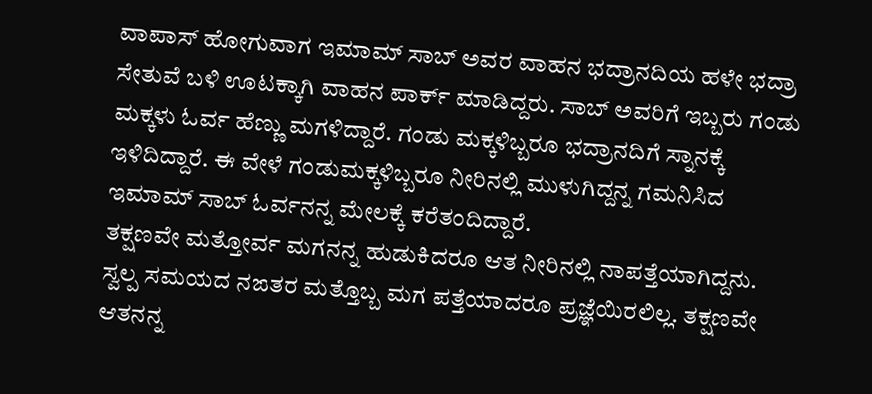ವಾಪಾಸ್ ಹೋಗುವಾಗ ಇಮಾಮ್ ಸಾಬ್ ಅವರ ವಾಹನ ಭದ್ರಾನದಿಯ ಹಳೇ ಭದ್ರಾ ಸೇತುವೆ ಬಳಿ ಊಟಕ್ಕಾಗಿ ವಾಹನ ಪಾರ್ಕ್ ಮಾಡಿದ್ದರು. ಸಾಬ್ ಅವರಿಗೆ ಇಬ್ಬರು ಗಂಡು ಮಕ್ಕಳು ಓರ್ವ ಹೆಣ್ಣು ಮಗಳಿದ್ದಾರೆ. ಗಂಡು ಮಕ್ಕಳಿಬ್ಬರೂ ಭದ್ರಾನದಿಗೆ ಸ್ನಾನಕ್ಕೆ ಇಳಿದಿದ್ದಾರೆ. ಈ ವೇಳೆ ಗಂಡುಮಕ್ಕಳಿಬ್ಬರೂ ನೀರಿನಲ್ಲಿ ಮುಳುಗಿದ್ದನ್ನ ಗಮನಿಸಿದ ಇಮಾಮ್ ಸಾಬ್ ಓರ್ವನನ್ನ ಮೇಲಕ್ಕೆ ಕರೆತಂದಿದ್ದಾರೆ.
ತಕ್ಷಣವೇ ಮತ್ತೋರ್ವ ಮಗನನ್ನ ಹುಡುಕಿದರೂ ಆತ ನೀರಿನಲ್ಲಿ ನಾಪತ್ತೆಯಾಗಿದ್ದನು. ಸ್ವಲ್ಪ ಸಮಯದ ನಙತರ ಮತ್ತೊಬ್ಬ ಮಗ ಪತ್ತೆಯಾದರೂ ಪ್ರಜ್ಞೆಯಿರಲಿಲ್ಲ. ತಕ್ಷಣವೇ ಆತನನ್ನ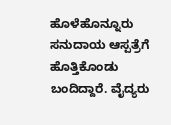ಹೊಳೆಹೊನ್ನೂರು ಸನುದಾಯ ಆಸ್ಪತ್ರೆಗೆ ಹೊತ್ತಿಕೊಂಡು ಬಂದಿದ್ದಾರೆ. ವೈದ್ಯರು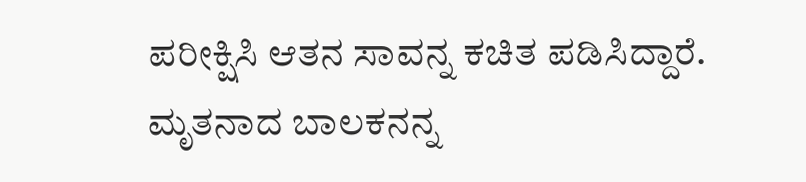ಪರೀಕ್ಷಿಸಿ ಆತನ ಸಾವನ್ನ ಕಚಿತ ಪಡಿಸಿದ್ದಾರೆ.
ಮೃತನಾದ ಬಾಲಕನನ್ನ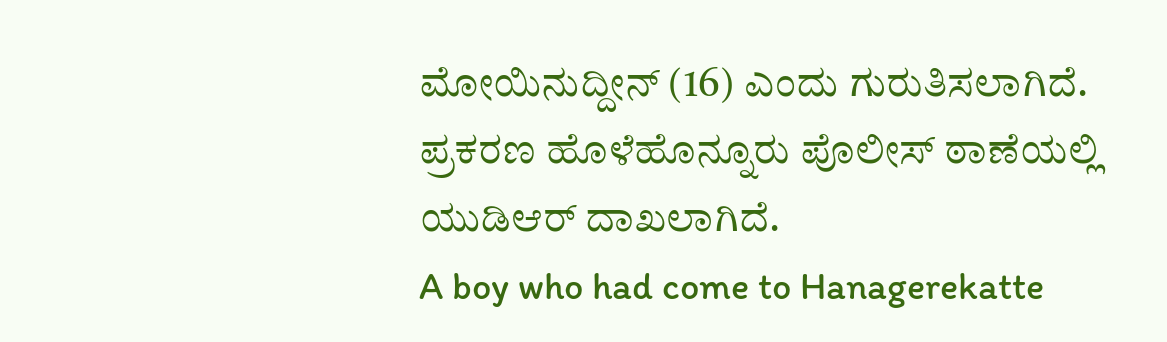ಮೋಯಿನುದ್ದೀನ್ (16) ಎಂದು ಗುರುತಿಸಲಾಗಿದೆ. ಪ್ರಕರಣ ಹೊಳೆಹೊನ್ನೂರು ಪೊಲೀಸ್ ಠಾಣೆಯಲ್ಲಿ ಯುಡಿಆರ್ ದಾಖಲಾಗಿದೆ.
A boy who had come to Hanagerekatte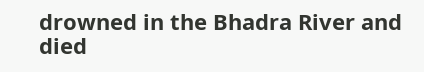drowned in the Bhadra River and died